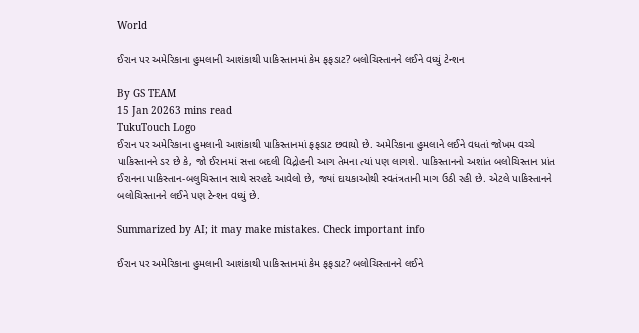World

ઈરાન પર અમેરિકાના હુમલાની આશંકાથી પાકિસ્તાનમાં કેમ ફફડાટ? બલોચિસ્તાનને લઈને વધ્યું ટેન્શન

By GS TEAM
15 Jan 20263 mins read
TukuTouch Logo
ઈરાન પર અમેરિકાના હુમલાની આશંકાથી પાકિસ્તાનમાં ફફડાટ છવાયો છે. અમેરિકાના હુમલાને લઈને વધતાં જોખમ વચ્ચે પાકિસ્તાનને ડર છે કે, જો ઈરાનમાં સત્તા બદલી વિદ્રોહની આગ તેમના ત્યાં પણ લાગશે. પાકિસ્તાનનો અશાંત બલોચિસ્તાન પ્રાંત ઈરાનના પાકિસ્તાન-બલુચિસ્તાન સાથે સરહદે આવેલો છે, જ્યાં દાયકાઓથી સ્વતંત્રતાની માગ ઉઠી રહી છે. એટલે પાકિસ્તાનને બલોચિસ્તાનને લઈને પણ ટેન્શન વધ્યું છે.

Summarized by AI; it may make mistakes. Check important info

ઈરાન પર અમેરિકાના હુમલાની આશંકાથી પાકિસ્તાનમાં કેમ ફફડાટ? બલોચિસ્તાનને લઈને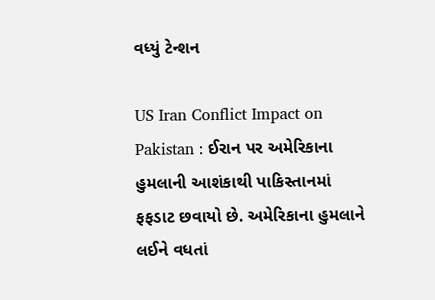વધ્યું ટેન્શન

US Iran Conflict Impact on Pakistan : ઈરાન પર અમેરિકાના હુમલાની આશંકાથી પાકિસ્તાનમાં ફફડાટ છવાયો છે. અમેરિકાના હુમલાને લઈને વધતાં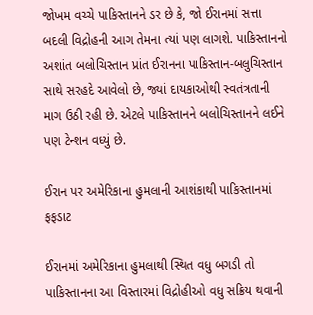જોખમ વચ્ચે પાકિસ્તાનને ડર છે કે, જો ઈરાનમાં સત્તા બદલી વિદ્રોહની આગ તેમના ત્યાં પણ લાગશે. પાકિસ્તાનનો અશાંત બલોચિસ્તાન પ્રાંત ઈરાનના પાકિસ્તાન-બલુચિસ્તાન સાથે સરહદે આવેલો છે, જ્યાં દાયકાઓથી સ્વતંત્રતાની માગ ઉઠી રહી છે. એટલે પાકિસ્તાનને બલોચિસ્તાનને લઈને પણ ટેન્શન વધ્યું છે.

ઈરાન પર અમેરિકાના હુમલાની આશંકાથી પાકિસ્તાનમાં ફફડાટ

ઈરાનમાં અમેરિકાના હુમલાથી સ્થિત વધુ બગડી તો પાકિસ્તાનના આ વિસ્તારમાં વિદ્રોહીઓ વધુ સક્રિય થવાની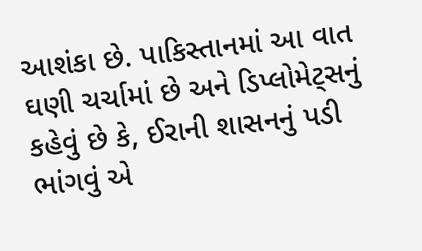આશંકા છે. પાકિસ્તાનમાં આ વાત ઘણી ચર્ચામાં છે અને ડિપ્લોમેટ્સનું કહેવું છે કે, ઈરાની શાસનનું પડી ભાંગવું એ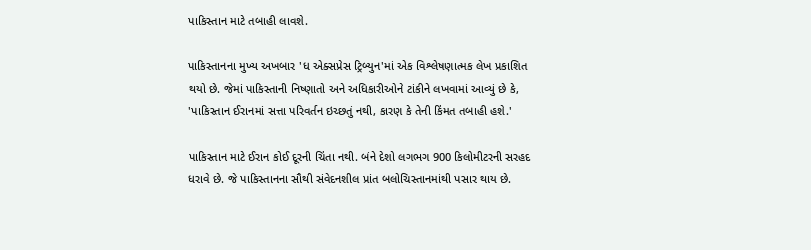પાકિસ્તાન માટે તબાહી લાવશે.

પાકિસ્તાનના મુખ્ય અખબાર 'ધ એક્સપ્રેસ ટ્રિબ્યુન'માં એક વિશ્લેષણાત્મક લેખ પ્રકાશિત થયો છે. જેમાં પાકિસ્તાની નિષ્ણાતો અને અધિકારીઓને ટાંકીને લખવામાં આવ્યું છે કે, 'પાકિસ્તાન ઈરાનમાં સત્તા પરિવર્તન ઇચ્છતું નથી, કારણ કે તેની કિંમત તબાહી હશે.'

પાકિસ્તાન માટે ઈરાન કોઈ દૂરની ચિંતા નથી. બંને દેશો લગભગ 900 કિલોમીટરની સરહદ ધરાવે છે. જે પાકિસ્તાનના સૌથી સંવેદનશીલ પ્રાંત બલોચિસ્તાનમાંથી પસાર થાય છે.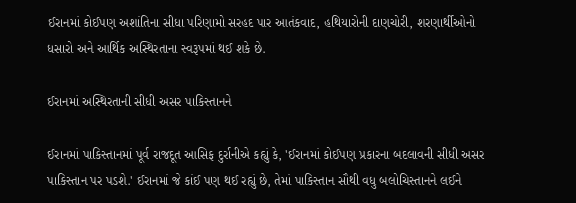ઈરાનમાં કોઈપણ અશાંતિના સીધા પરિણામો સરહદ પાર આતંકવાદ, હથિયારોની દાણચોરી, શરણાર્થીઓનો ધસારો અને આર્થિક અસ્થિરતાના સ્વરૂપમાં થઈ શકે છે.

ઈરાનમાં અસ્થિરતાની સીધી અસર પાકિસ્તાનને

ઈરાનમાં પાકિસ્તાનમાં પૂર્વ રાજદૂત આસિફ દુર્રાનીએ કહ્યું કે, 'ઈરાનમાં કોઈપણ પ્રકારના બદલાવની સીધી અસર પાકિસ્તાન પર પડશે.' ઈરાનમાં જે કાંઈ પણ થઈ રહ્યું છે, તેમાં પાકિસ્તાન સૌથી વધુ બલોચિસ્તાનને લઈને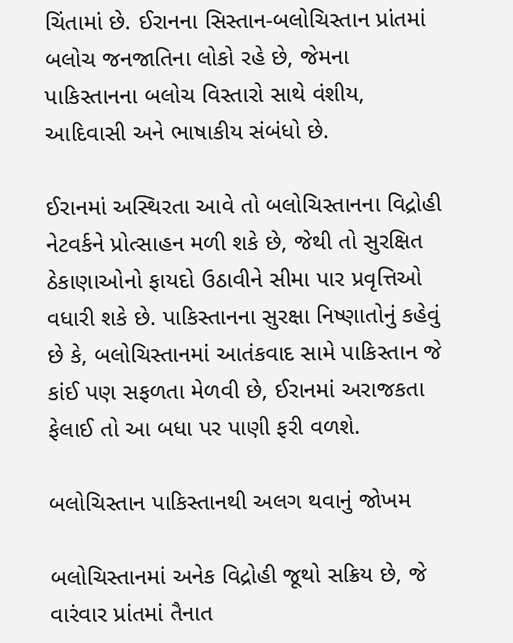ચિંતામાં છે. ઈરાનના સિસ્તાન-બલોચિસ્તાન પ્રાંતમાં બલોચ જનજાતિના લોકો રહે છે, જેમના પાકિસ્તાનના બલોચ વિસ્તારો સાથે વંશીય, આદિવાસી અને ભાષાકીય સંબંધો છે.

ઈરાનમાં અસ્થિરતા આવે તો બલોચિસ્તાનના વિદ્રોહી નેટવર્કને પ્રોત્સાહન મળી શકે છે, જેથી તો સુરક્ષિત ઠેકાણાઓનો ફાયદો ઉઠાવીને સીમા પાર પ્રવૃત્તિઓ વધારી શકે છે. પાકિસ્તાનના સુરક્ષા નિષ્ણાતોનું કહેવું છે કે, બલોચિસ્તાનમાં આતંકવાદ સામે પાકિસ્તાન જે કાંઈ પણ સફળતા મેળવી છે, ઈરાનમાં અરાજકતા ફેલાઈ તો આ બધા પર પાણી ફરી વળશે.

બલોચિસ્તાન પાકિસ્તાનથી અલગ થવાનું જોખમ

બલોચિસ્તાનમાં અનેક વિદ્રોહી જૂથો સક્રિય છે, જે વારંવાર પ્રાંતમાં તૈનાત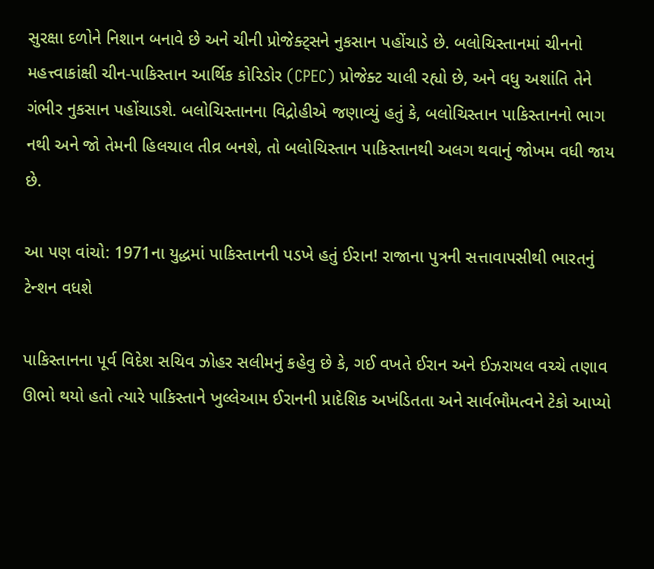સુરક્ષા દળોને નિશાન બનાવે છે અને ચીની પ્રોજેક્ટ્સને નુકસાન પહોંચાડે છે. બલોચિસ્તાનમાં ચીનનો મહત્ત્વાકાંક્ષી ચીન-પાકિસ્તાન આર્થિક કોરિડોર (CPEC) પ્રોજેક્ટ ચાલી રહ્યો છે, અને વધુ અશાંતિ તેને ગંભીર નુકસાન પહોંચાડશે. બલોચિસ્તાનના વિદ્રોહીએ જણાવ્યું હતું કે, બલોચિસ્તાન પાકિસ્તાનનો ભાગ નથી અને જો તેમની હિલચાલ તીવ્ર બનશે, તો બલોચિસ્તાન પાકિસ્તાનથી અલગ થવાનું જોખમ વધી જાય છે.

આ પણ વાંચો: 1971ના યુદ્ધમાં પાકિસ્તાનની પડખે હતું ઈરાન! રાજાના પુત્રની સત્તાવાપસીથી ભારતનું ટેન્શન વધશે

પાકિસ્તાનના પૂર્વ વિદેશ સચિવ ઝોહર સલીમનું કહેવુ છે કે, ગઈ વખતે ઈરાન અને ઈઝરાયલ વચ્ચે તણાવ ઊભો થયો હતો ત્યારે પાકિસ્તાને ખુલ્લેઆમ ઈરાનની પ્રાદેશિક અખંડિતતા અને સાર્વભૌમત્વને ટેકો આપ્યો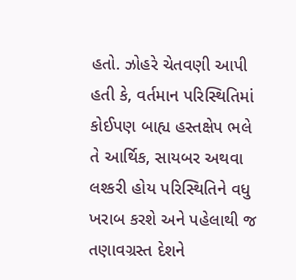હતો. ઝોહરે ચેતવણી આપી હતી કે, વર્તમાન પરિસ્થિતિમાં કોઈપણ બાહ્ય હસ્તક્ષેપ ભલે તે આર્થિક, સાયબર અથવા લશ્કરી હોય પરિસ્થિતિને વધુ ખરાબ કરશે અને પહેલાથી જ તણાવગ્રસ્ત દેશને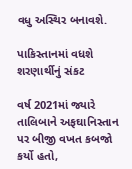વધુ અસ્થિર બનાવશે.

પાકિસ્તાનમાં વધશે શરણાર્થીનું સંકટ

વર્ષ 2021માં જ્યારે તાલિબાને અફઘાનિસ્તાન પર બીજી વખત કબજો કર્યો હતો,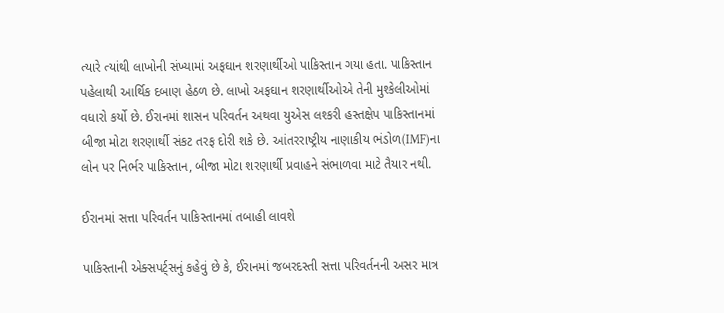ત્યારે ત્યાંથી લાખોની સંખ્યામાં અફઘાન શરણાર્થીઓ પાકિસ્તાન ગયા હતા. પાકિસ્તાન પહેલાથી આર્થિક દબાણ હેઠળ છે. લાખો અફઘાન શરણાર્થીઓએ તેની મુશ્કેલીઓમાં વધારો કર્યો છે. ઈરાનમાં શાસન પરિવર્તન અથવા યુએસ લશ્કરી હસ્તક્ષેપ પાકિસ્તાનમાં બીજા મોટા શરણાર્થી સંકટ તરફ દોરી શકે છે. આંતરરાષ્ટ્રીય નાણાકીય ભંડોળ(IMF)ના લોન પર નિર્ભર પાકિસ્તાન, બીજા મોટા શરણાર્થી પ્રવાહને સંભાળવા માટે તૈયાર નથી.

ઈરાનમાં સત્તા પરિવર્તન પાકિસ્તાનમાં તબાહી લાવશે

પાકિસ્તાની એક્સપર્ટ્સનું કહેવું છે કે, ઈરાનમાં જબરદસ્તી સત્તા પરિવર્તનની અસર માત્ર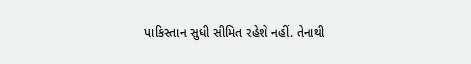પાકિસ્તાન સુધી સીમિત રહેશે નહીં. તેનાથી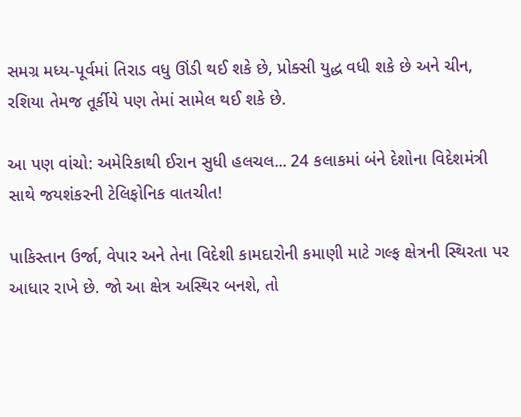સમગ્ર મધ્ય-પૂર્વમાં તિરાડ વધુ ઊંડી થઈ શકે છે, પ્રોક્સી યુદ્ધ વધી શકે છે અને ચીન, રશિયા તેમજ તૂર્કીયે પણ તેમાં સામેલ થઈ શકે છે.

આ પણ વાંચો: અમેરિકાથી ઈરાન સુધી હલચલ... 24 કલાકમાં બંને દેશોના વિદેશમંત્રી સાથે જયશંકરની ટેલિફોનિક વાતચીત!

પાકિસ્તાન ઉર્જા, વેપાર અને તેના વિદેશી કામદારોની કમાણી માટે ગલ્ફ ક્ષેત્રની સ્થિરતા પર આધાર રાખે છે. જો આ ક્ષેત્ર અસ્થિર બનશે, તો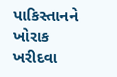પાકિસ્તાનને ખોરાક ખરીદવા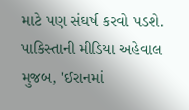માટે પણ સંઘર્ષ કરવો પડશે. પાકિસ્તાની મીડિયા અહેવાલ મુજબ, 'ઈરાનમાં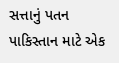સત્તાનું પતન પાકિસ્તાન માટે એક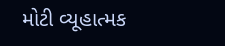મોટી વ્યૂહાત્મક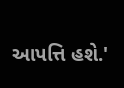આપત્તિ હશે.'